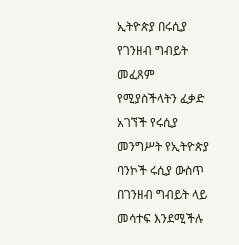ኢትዮጵያ በሩሲያ የገንዘብ ግብይት መፈጸም የሚያስችላትን ፈቃድ አገኘች የሩሲያ መንግሥት የኢትዮጵያ ባንኮች ሩሲያ ውስጥ በገንዘብ ግብይት ላይ መሳተፍ እንደሚችሉ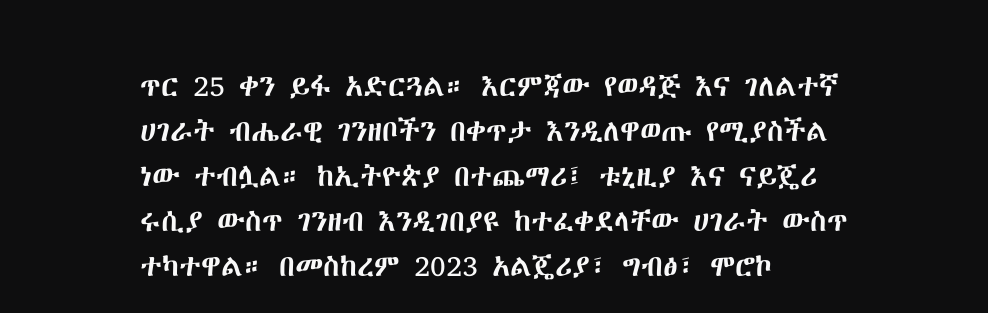ጥር 25 ቀን ይፋ አድርጓል። እርምጃው የወዳጅ እና ገለልተኛ ሀገራት ብሔራዊ ገንዘቦችን በቀጥታ እንዲለዋወጡ የሚያስችል ነው ተብሏል። ከኢትዮጵያ በተጨማሪ፤ ቱኒዚያ እና ናይጄሪ ሩሲያ ውስጥ ገንዘብ እንዲገበያዩ ከተፈቀደላቸው ሀገራት ውስጥ ተካተዋል። በመስከረም 2023 አልጄሪያ፣ ግብፅ፣ ሞሮኮ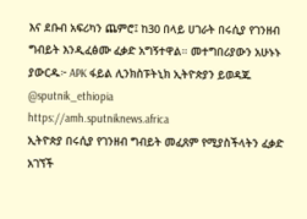እና ደቡብ አፍሪካን ጨምሮ፤ ከ30 በላይ ሀገራት በሩሲያ የገንዘብ ግብይት እንዲፈፅሙ ፈቃድ አግኝተዋል። መተግበሪያውን አሁኑኑ ያውርዱ፦ APK ፋይል ሊንክስፑትኒክ ኢትዮጵያን ይወዳጁ @sputnik_ethiopia
https://amh.sputniknews.africa
ኢትዮጵያ በሩሲያ የገንዘብ ግብይት መፈጸም የሚያስችላትን ፈቃድ አገኘች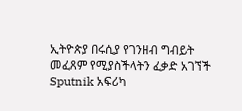ኢትዮጵያ በሩሲያ የገንዘብ ግብይት መፈጸም የሚያስችላትን ፈቃድ አገኘች
Sputnik አፍሪካ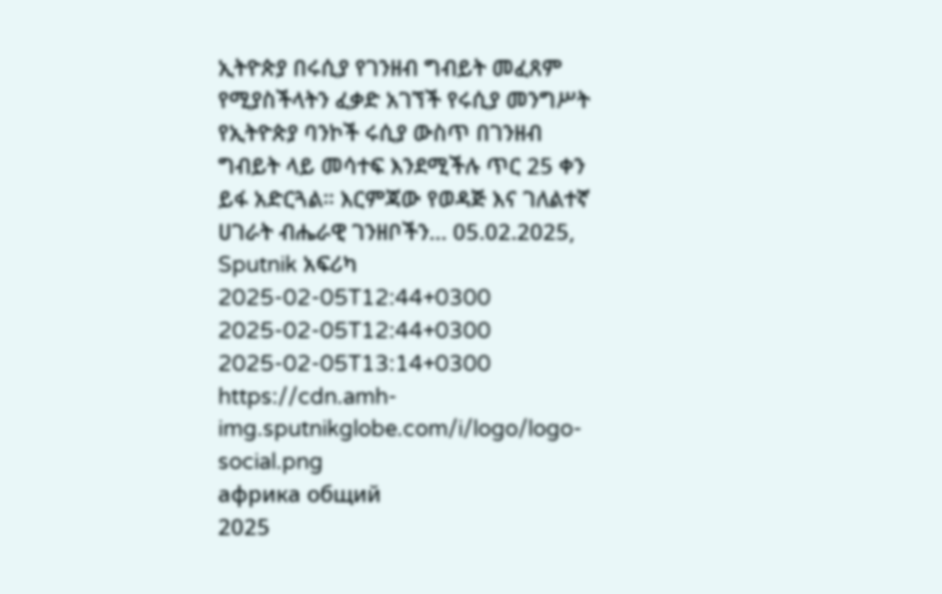ኢትዮጵያ በሩሲያ የገንዘብ ግብይት መፈጸም የሚያስችላትን ፈቃድ አገኘች የሩሲያ መንግሥት የኢትዮጵያ ባንኮች ሩሲያ ውስጥ በገንዘብ ግብይት ላይ መሳተፍ እንደሚችሉ ጥር 25 ቀን ይፋ አድርጓል። እርምጃው የወዳጅ እና ገለልተኛ ሀገራት ብሔራዊ ገንዘቦችን... 05.02.2025, Sputnik አፍሪካ
2025-02-05T12:44+0300
2025-02-05T12:44+0300
2025-02-05T13:14+0300
https://cdn.amh-img.sputnikglobe.com/i/logo/logo-social.png
африка общий
2025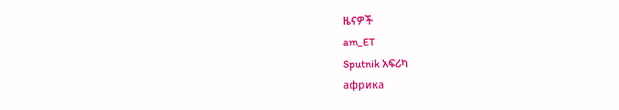ዜናዎች
am_ET
Sputnik አፍሪካ
африка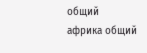общий
африка общий